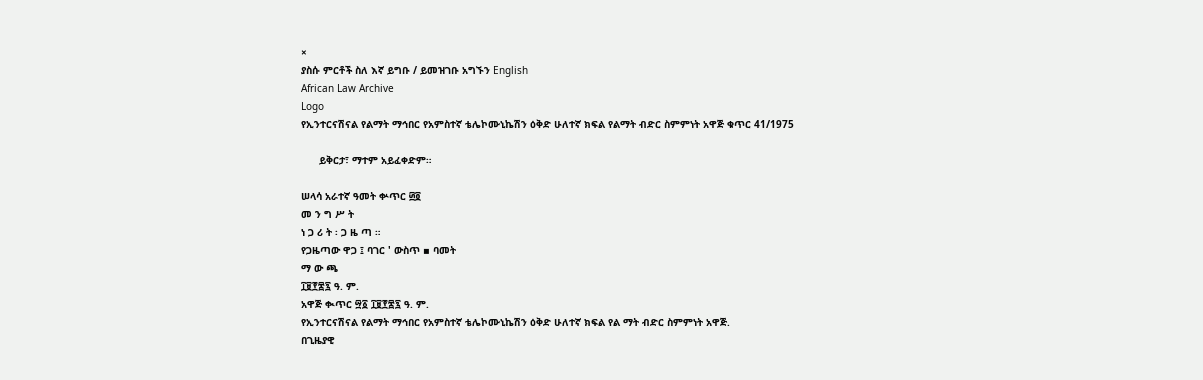×
ያስሱ ምርቶች ስለ እኛ ይግቡ / ይመዝገቡ አግኙን English
African Law Archive
Logo
የኢንተርናሽናል የልማት ማኅበር የአምስተኛ ቴሌኮሙኒኬሽን ዕቅድ ሁለተኛ ክፍል የልማት ብድር ስምምነት አዋጅ ቁጥር 41/1975

      ይቅርታ፣ ማተም አይፈቀድም።

ሠላሳ አራተኛ ዓመት ቍጥር ፴፬
መ ን ግ ሥ ት
ነ ጋ ሪ ት ፡ ጋ ዜ ጣ ።
የጋዜጣው ዋጋ ፤ ባገር ' ውስጥ ▪ ባመት
ማ ው ጫ
፲፱፻፷፯ ዓ. ም.
አዋጅ ቊጥር ፵፩ ፲፱፻፷፯ ዓ. ም.
የኢንተርናሽናል የልማት ማኅበር የአምስተኛ ቴሌኮሙኒኬሽን ዕቅድ ሁለተኛ ክፍል የል ማት ብድር ስምምነት አዋጅ.
በጊዜያዊ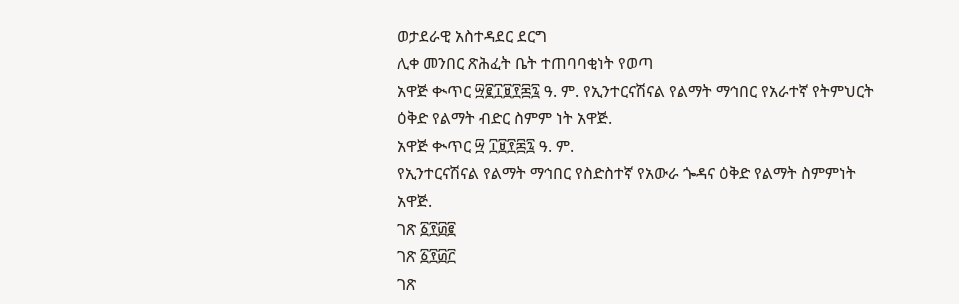ወታደራዊ አስተዳደር ደርግ
ሊቀ መንበር ጽሕፈት ቤት ተጠባባቂነት የወጣ
አዋጅ ቊጥር ፵፪፲፱፻፷፯ ዓ. ም. የኢንተርናሽናል የልማት ማኅበር የአራተኛ የትምህርት ዕቅድ የልማት ብድር ስምም ነት አዋጅ.
አዋጅ ቊጥር ፵ ፲፱፻፷፯ ዓ. ም.
የኢንተርናሽናል የልማት ማኅበር የስድስተኛ የአውራ ጐዳና ዕቅድ የልማት ስምምነት አዋጅ.
ገጽ ፩፻፴፪
ገጽ ፩፻፴፫
ገጽ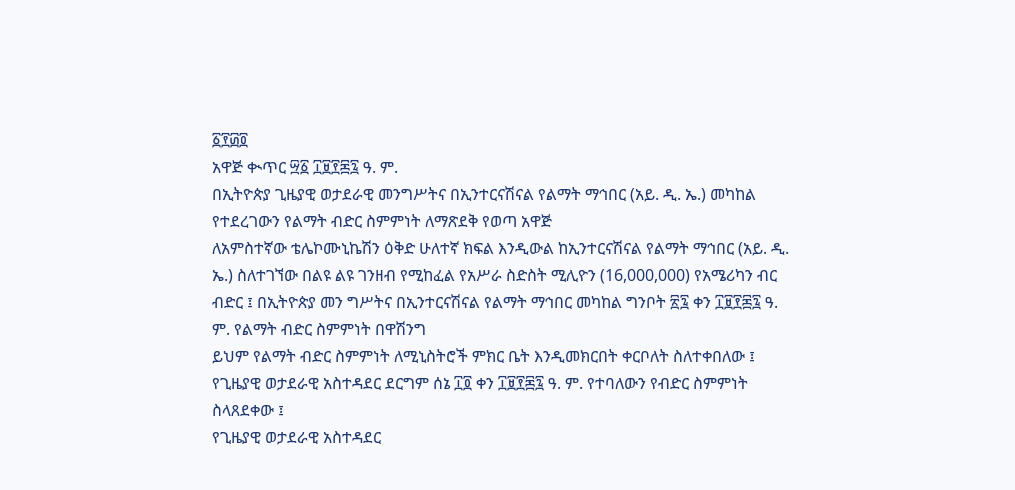፩፻፴፬
አዋጅ ቊጥር ፵፩ ፲፱፻፷፯ ዓ. ም.
በኢትዮጵያ ጊዜያዊ ወታደራዊ መንግሥትና በኢንተርናሽናል የልማት ማኅበር (አይ. ዲ. ኤ.) መካከል የተደረገውን የልማት ብድር ስምምነት ለማጽደቅ የወጣ አዋጅ
ለአምስተኛው ቴሌኮሙኒኬሽን ዕቅድ ሁለተኛ ክፍል እንዲውል ከኢንተርናሽናል የልማት ማኅበር (አይ. ዲ. ኤ.) ስለተገኘው በልዩ ልዩ ገንዘብ የሚከፈል የአሥራ ስድስት ሚሊዮን (16,000,000) የአሜሪካን ብር ብድር ፤ በኢትዮጵያ መን ግሥትና በኢንተርናሽናል የልማት ማኅበር መካከል ግንቦት ፳፯ ቀን ፲፱፻፷፯ ዓ. ም. የልማት ብድር ስምምነት በዋሽንግ
ይህም የልማት ብድር ስምምነት ለሚኒስትሮች ምክር ቤት እንዲመክርበት ቀርቦለት ስለተቀበለው ፤
የጊዜያዊ ወታደራዊ አስተዳደር ደርግም ሰኔ ፲፬ ቀን ፲፱፻፷፯ ዓ. ም. የተባለውን የብድር ስምምነት ስላጸደቀው ፤
የጊዜያዊ ወታደራዊ አስተዳደር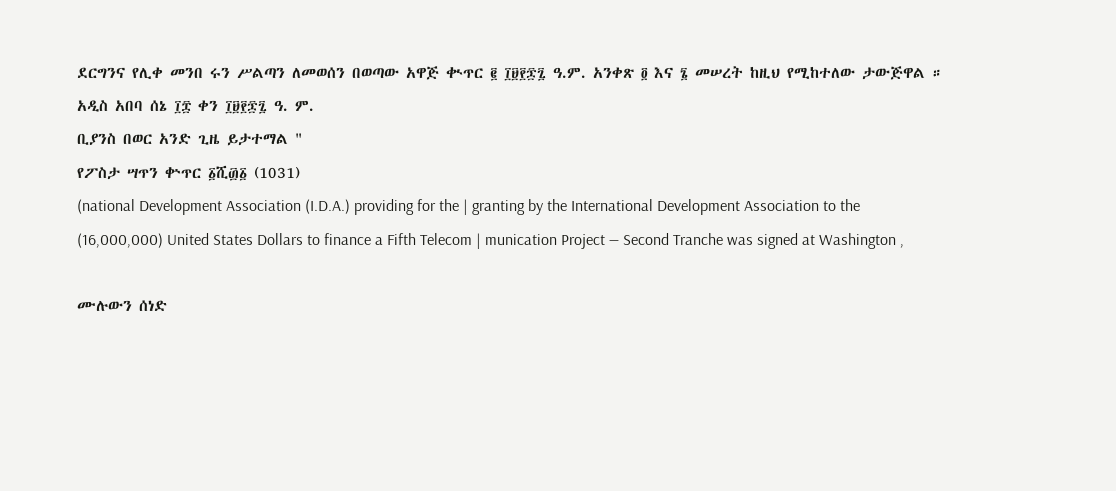ደርግንና የሊቀ መንበ ሩን ሥልጣን ለመወሰን በወጣው አዋጅ ቊጥር ፪ ፲፱፻፷፯ ዓ.ም. አንቀጽ ፬ እና ፮ መሠረት ከዚህ የሚከተለው ታውጅዋል ።
አዲስ አበባ ሰኔ ፲፰ ቀን ፲፱፻፷፯ ዓ. ም.
ቢያንስ በወር አንድ ጊዜ ይታተማል "
የፖስታ ሣጥን ቍጥር ፩ሺ፴፩ (1031)
(national Development Association (I.D.A.) providing for the | granting by the International Development Association to the
(16,000,000) United States Dollars to finance a Fifth Telecom | munication Project — Second Tranche was signed at Washington ,

ሙሉውን ሰነድ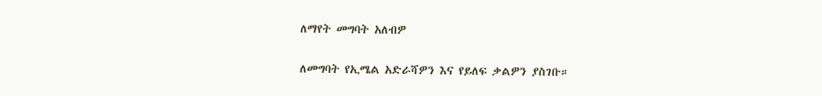ለማየት መግባት አለብዎ

ለመግባት የኢሜል አድራሻዎን እና የይለፍ ቃልዎን ያስገቡ።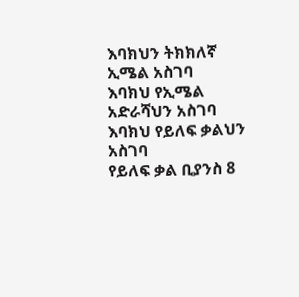እባክህን ትክክለኛ ኢሜል አስገባ
እባክህ የኢሜል አድራሻህን አስገባ
እባክህ የይለፍ ቃልህን አስገባ
የይለፍ ቃል ቢያንስ 8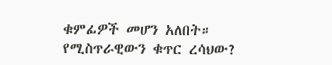ቁምፊዎች መሆን አለበት።
የሚስጥራዊውን ቁጥር ረሳህው?